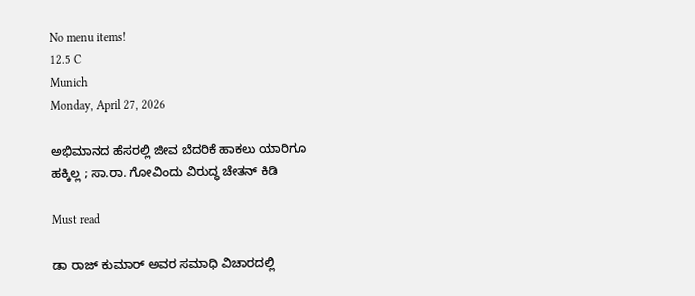No menu items!
12.5 C
Munich
Monday, April 27, 2026

ಅಭಿಮಾನದ ಹೆಸರಲ್ಲಿ ಜೀವ ಬೆದರಿಕೆ ಹಾಕಲು ಯಾರಿಗೂ ಹಕ್ಕಿಲ್ಲ ; ಸಾ.ರಾ. ಗೋವಿಂದು ವಿರುದ್ಧ ಚೇತನ್ ಕಿಡಿ

Must read

ಡಾ ರಾಜ್ ಕುಮಾರ್ ಅವರ ಸಮಾಧಿ ವಿಚಾರದಲ್ಲಿ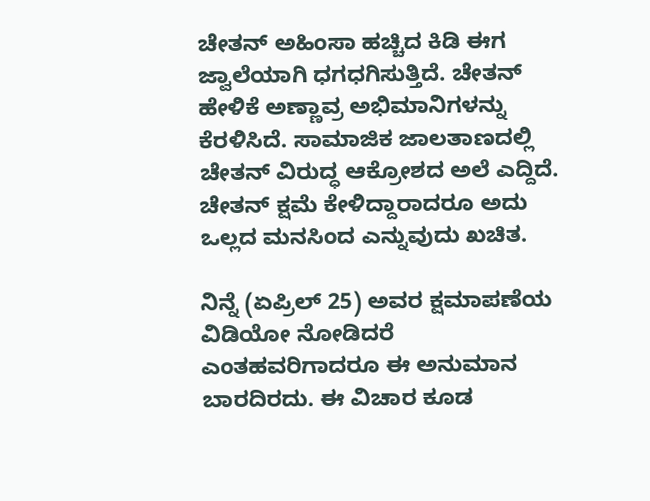ಚೇತನ್ ಅಹಿಂಸಾ ಹಚ್ಚಿದ ಕಿಡಿ ಈಗ ಜ್ವಾಲೆಯಾಗಿ ಧಗಧಗಿಸುತ್ತಿದೆ. ಚೇತನ್ ಹೇಳಿಕೆ ಅಣ್ಣಾವ್ರ ಅಭಿಮಾನಿಗಳನ್ನು ಕೆರಳಿಸಿದೆ. ಸಾಮಾಜಿಕ ಜಾಲತಾಣದಲ್ಲಿ ಚೇತನ್ ವಿರುದ್ಧ ಆಕ್ರೋಶದ ಅಲೆ ಎದ್ದಿದೆ. ಚೇತನ್ ಕ್ಷಮೆ ಕೇಳಿದ್ದಾರಾದರೂ ಅದು ಒಲ್ಲದ ಮನಸಿಂದ ಎನ್ನುವುದು ಖಚಿತ.

ನಿನ್ನೆ (ಏಪ್ರಿಲ್ 25) ಅವರ ಕ್ಷಮಾಪಣೆಯ ವಿಡಿಯೋ ನೋಡಿದರೆ ಎಂತಹವರಿಗಾದರೂ ಈ ಅನುಮಾನ ಬಾರದಿರದು. ಈ ವಿಚಾರ ಕೂಡ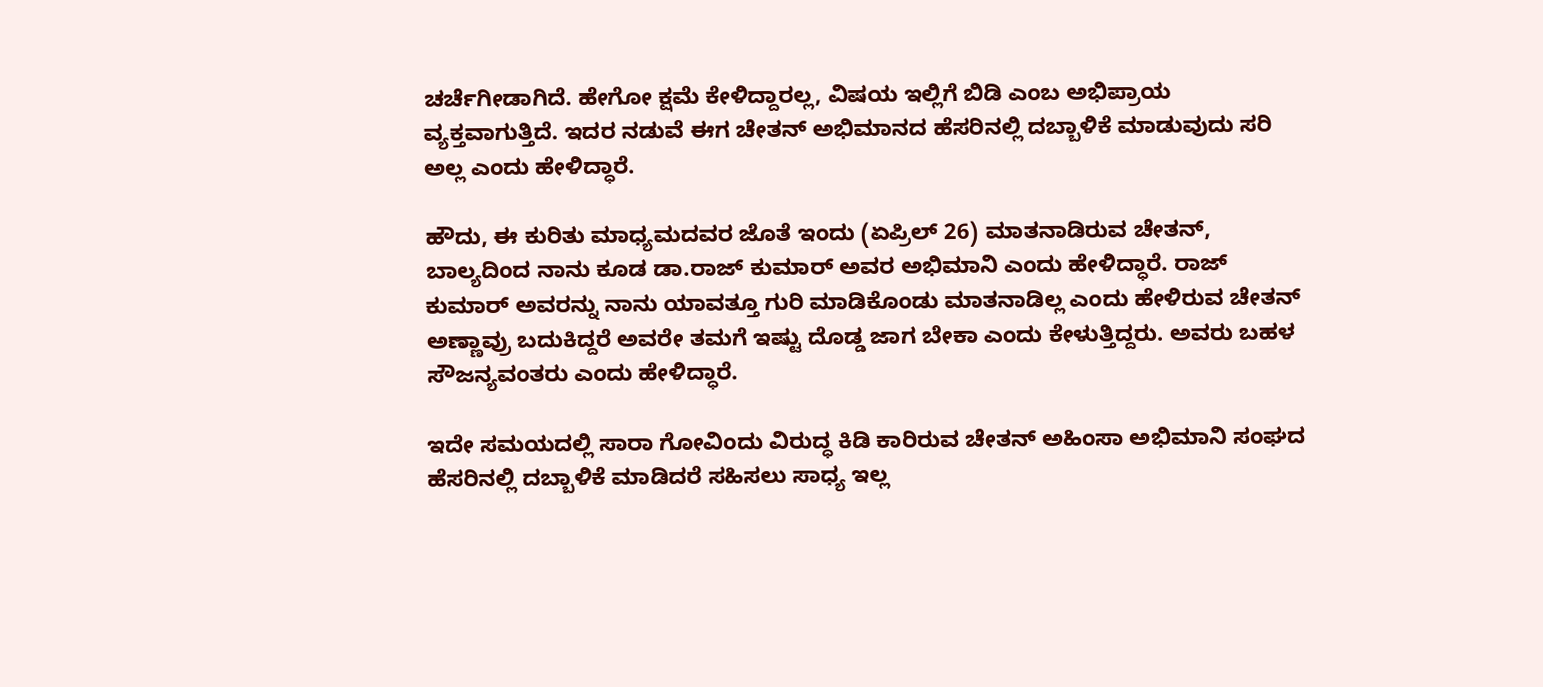ಚರ್ಚೆಗೀಡಾಗಿದೆ. ಹೇಗೋ ಕ್ಷಮೆ ಕೇಳಿದ್ದಾರಲ್ಲ, ವಿಷಯ ಇಲ್ಲಿಗೆ ಬಿಡಿ ಎಂಬ ಅಭಿಪ್ರಾಯ ವ್ಯಕ್ತವಾಗುತ್ತಿದೆ. ಇದರ ನಡುವೆ ಈಗ ಚೇತನ್ ಅಭಿಮಾನದ ಹೆಸರಿನಲ್ಲಿ ದಬ್ಬಾಳಿಕೆ ಮಾಡುವುದು ಸರಿ ಅಲ್ಲ ಎಂದು ಹೇಳಿದ್ಧಾರೆ.

ಹೌದು, ಈ ಕುರಿತು ಮಾಧ್ಯಮದವರ ಜೊತೆ ಇಂದು (ಏಪ್ರಿಲ್ 26) ಮಾತನಾಡಿರುವ ಚೇತನ್, ಬಾಲ್ಯದಿಂದ ನಾನು ಕೂಡ ಡಾ.ರಾಜ್ ಕುಮಾರ್ ಅವರ ಅಭಿಮಾನಿ ಎಂದು ಹೇಳಿದ್ಧಾರೆ. ರಾಜ್‌ ಕುಮಾರ್ ಅವರನ್ನು ನಾನು ಯಾವತ್ತೂ ಗುರಿ ಮಾಡಿಕೊಂಡು ಮಾತನಾಡಿಲ್ಲ ಎಂದು ಹೇಳಿರುವ ಚೇತನ್ ಅಣ್ಣಾವ್ರು ಬದುಕಿದ್ದರೆ ಅವರೇ ತಮಗೆ ಇಷ್ಟು ದೊಡ್ಡ ಜಾಗ ಬೇಕಾ ಎಂದು ಕೇಳುತ್ತಿದ್ದರು. ಅವರು ಬಹಳ ಸೌಜನ್ಯವಂತರು ಎಂದು ಹೇಳಿದ್ಧಾರೆ.

ಇದೇ ಸಮಯದಲ್ಲಿ ಸಾರಾ ಗೋವಿಂದು ವಿರುದ್ಧ ಕಿಡಿ ಕಾರಿರುವ ಚೇತನ್ ಅಹಿಂಸಾ ಅಭಿಮಾನಿ ಸಂಘದ ಹೆಸರಿನಲ್ಲಿ ದಬ್ಬಾಳಿಕೆ ಮಾಡಿದರೆ ಸಹಿಸಲು ಸಾಧ್ಯ ಇಲ್ಲ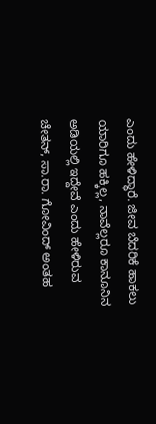ಎಂದು ಹೇಳಿದ್ಧಾರೆ. ಜೀವ ಬೆದರಿಕೆ ಹಾಕಲು ಯಾರಿಗೂ ಹಕ್ಕಿಲ್ಲ, ನಾವೆಲ್ಲರೂ ಕಾನೂನಿನ ಅಡಿಯಲ್ಲಿ ಇದ್ದೇವೆ ಎಂದು ಹೇಳಿರುವ ಚೇತನ್, ಸಾ.ರಾ. ಗೋವಿಂದ್ ಅಂತಹ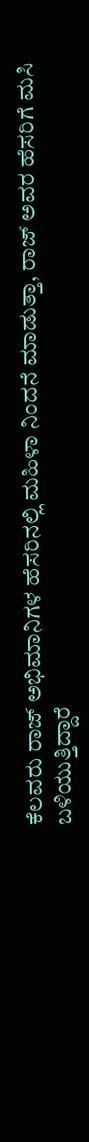ಕೆಲವರು ರಾಜ್ ಅಭಿಮಾನಿಗಳ ಹೆಸರಿನಲ್ಲಿ ಮಹಿಳಾ ನಿಂದನೆ ಮಾಡುತ್ತಾ, ರಾಜ್ ಅವರ ಹೆಸರಿಗೆ ಮಸಿ ಬಳಿಯುತ್ತಿದ್ದಾರೆ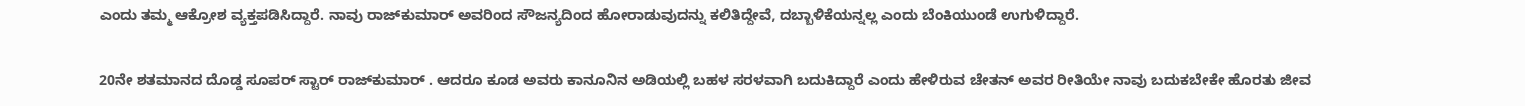ಎಂದು ತಮ್ಮ ಆಕ್ರೋಶ ವ್ಯಕ್ತಪಡಿಸಿದ್ದಾರೆ. ನಾವು ರಾಜ್‌ಕುಮಾರ್ ಅವರಿಂದ ಸೌಜನ್ಯದಿಂದ ಹೋರಾಡುವುದನ್ನು ಕಲಿತಿದ್ದೇವೆ, ದಬ್ಬಾಳಿಕೆಯನ್ನಲ್ಲ ಎಂದು ಬೆಂಕಿಯುಂಡೆ ಉಗುಳಿದ್ದಾರೆ.

20ನೇ ಶತಮಾನದ ದೊಡ್ಡ ಸೂಪರ್ ಸ್ಟಾರ್ ರಾಜ್‌ಕುಮಾರ್ . ಆದರೂ ಕೂಡ ಅವರು ಕಾನೂನಿನ ಅಡಿಯಲ್ಲಿ ಬಹಳ ಸರಳವಾಗಿ ಬದುಕಿದ್ದಾರೆ ಎಂದು ಹೇಳಿರುವ ಚೇತನ್ ಅವರ ರೀತಿಯೇ ನಾವು ಬದುಕಬೇಕೇ ಹೊರತು ಜೀವ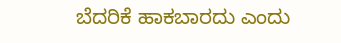ಬೆದರಿಕೆ ಹಾಕಬಾರದು ಎಂದು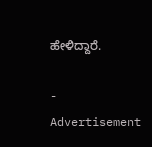ಹೇಳಿದ್ದಾರೆ.

- Advertisement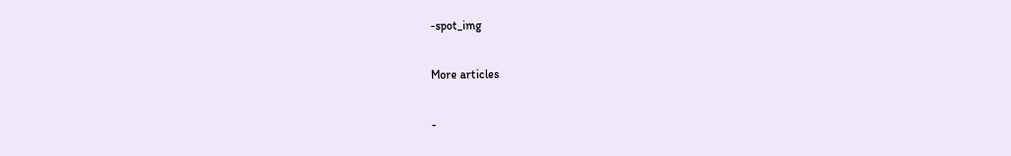-spot_img

More articles

-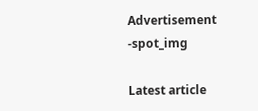Advertisement -spot_img

Latest article